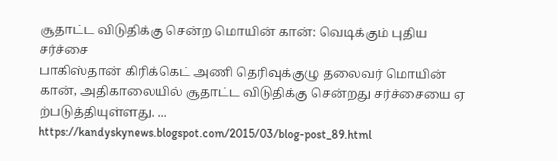சூதாட்ட விடுதிக்கு சென்ற மொயின் கான்: வெடிக்கும் புதிய சர்ச்சை
பாகிஸ்தான் கிரிக்கெட் அணி தெரிவுக்குழு தலைவர் மொயின் கான், அதிகாலையில் சூதாட்ட விடுதிக்கு சென்றது சர்ச்சையை ஏ ற்படுத்தியுள்ளது. ...
https://kandyskynews.blogspot.com/2015/03/blog-post_89.html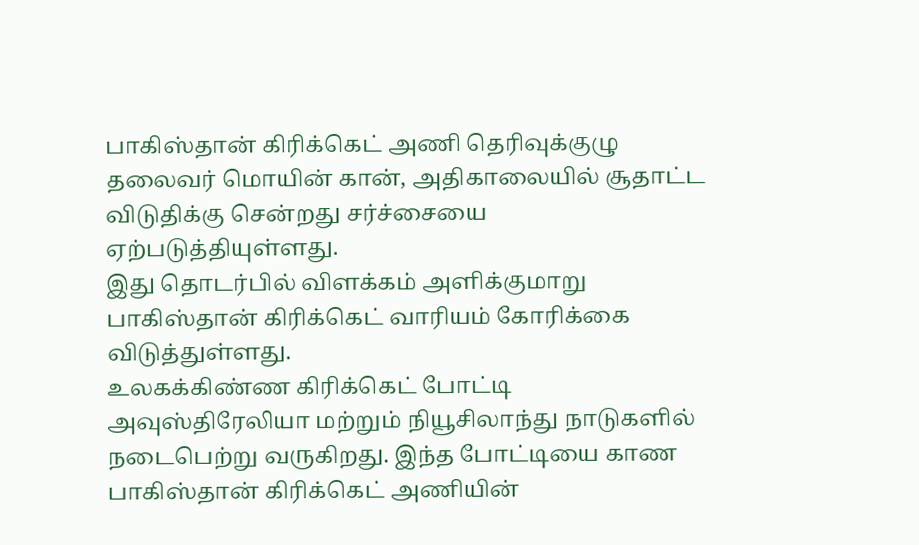பாகிஸ்தான் கிரிக்கெட் அணி தெரிவுக்குழு
தலைவர் மொயின் கான், அதிகாலையில் சூதாட்ட விடுதிக்கு சென்றது சர்ச்சையை ஏற்படுத்தியுள்ளது.
இது தொடர்பில் விளக்கம் அளிக்குமாறு பாகிஸ்தான் கிரிக்கெட் வாரியம் கோரிக்கை விடுத்துள்ளது.
உலகக்கிண்ண கிரிக்கெட் போட்டி அவுஸ்திரேலியா மற்றும் நியூசிலாந்து நாடுகளில் நடைபெற்று வருகிறது. இந்த போட்டியை காண பாகிஸ்தான் கிரிக்கெட் அணியின்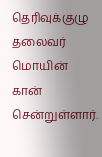தெரிவுக்குழு தலைவர் மொயின் கான் சென்றுள்ளார்.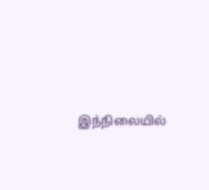இந்நிலையில்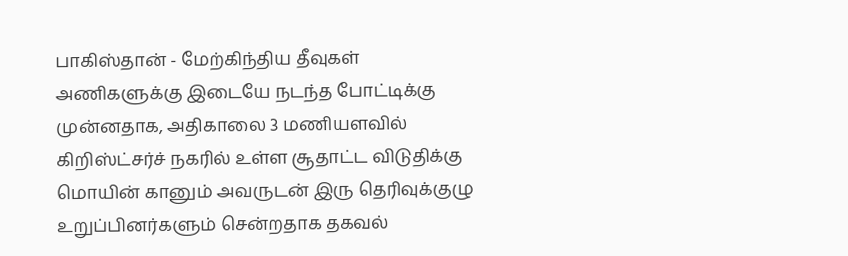பாகிஸ்தான் - மேற்கிந்திய தீவுகள் அணிகளுக்கு இடையே நடந்த போட்டிக்கு முன்னதாக, அதிகாலை 3 மணியளவில் கிறிஸ்ட்சர்ச் நகரில் உள்ள சூதாட்ட விடுதிக்கு மொயின் கானும் அவருடன் இரு தெரிவுக்குழு உறுப்பினர்களும் சென்றதாக தகவல்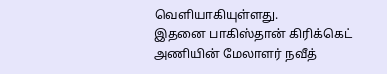வெளியாகியுள்ளது.
இதனை பாகிஸ்தான் கிரிக்கெட் அணியின் மேலாளர் நவீத்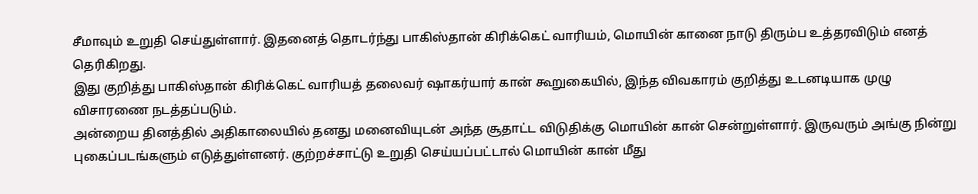சீமாவும் உறுதி செய்துள்ளார். இதனைத் தொடர்ந்து பாகிஸ்தான் கிரிக்கெட் வாரியம், மொயின் கானை நாடு திரும்ப உத்தரவிடும் எனத் தெரிகிறது.
இது குறித்து பாகிஸ்தான் கிரிக்கெட் வாரியத் தலைவர் ஷாகர்யார் கான் கூறுகையில், இந்த விவகாரம் குறித்து உடனடியாக முழு விசாரணை நடத்தப்படும்.
அன்றைய தினத்தில் அதிகாலையில் தனது மனைவியுடன் அந்த சூதாட்ட விடுதிக்கு மொயின் கான் சென்றுள்ளார். இருவரும் அங்கு நின்று புகைப்படங்களும் எடுத்துள்ளனர். குற்றச்சாட்டு உறுதி செய்யப்பட்டால் மொயின் கான் மீது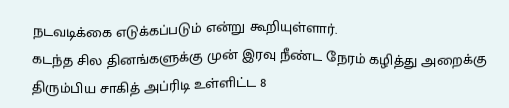நடவடிக்கை எடுக்கப்படும் என்று கூறியுள்ளார்.
கடந்த சில தினங்களுக்கு முன் இரவு நீண்ட நேரம் கழித்து அறைக்கு திரும்பிய சாகித் அப்ரிடி உள்ளிட்ட 8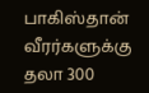பாகிஸ்தான் வீரர்களுக்கு தலா 300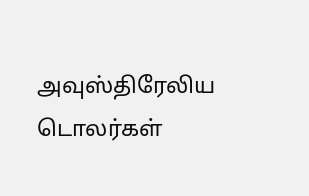அவுஸ்திரேலிய டொலர்கள்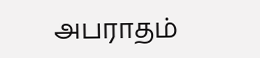அபராதம்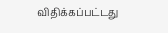விதிக்கப்பட்டது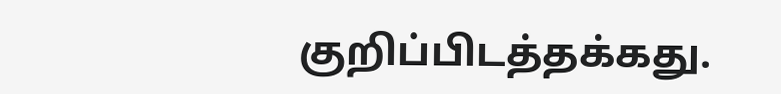குறிப்பிடத்தக்கது.